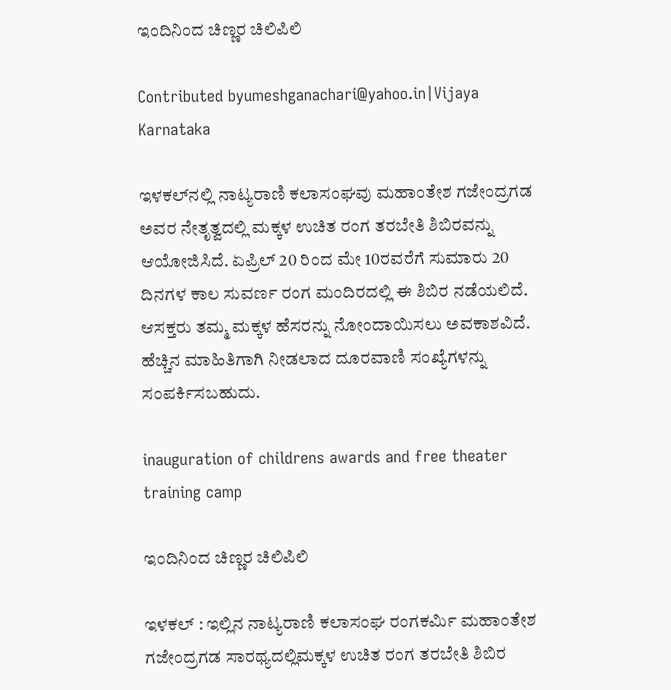ಇಂದಿನಿಂದ ಚಿಣ್ಣರ ಚಿಲಿಪಿಲಿ

Contributed byumeshganachari@yahoo.in|Vijaya Karnataka

ಇಳಕಲ್‌ನಲ್ಲಿ ನಾಟ್ಯರಾಣಿ ಕಲಾಸಂಘವು ಮಹಾಂತೇಶ ಗಜೇಂದ್ರಗಡ ಅವರ ನೇತೃತ್ವದಲ್ಲಿ ಮಕ್ಕಳ ಉಚಿತ ರಂಗ ತರಬೇತಿ ಶಿಬಿರವನ್ನು ಆಯೋಜಿಸಿದೆ. ಏಪ್ರಿಲ್ 20 ರಿಂದ ಮೇ 10ರವರೆಗೆ ಸುಮಾರು 20 ದಿನಗಳ ಕಾಲ ಸುವರ್ಣ ರಂಗ ಮಂದಿರದಲ್ಲಿ ಈ ಶಿಬಿರ ನಡೆಯಲಿದೆ. ಆಸಕ್ತರು ತಮ್ಮ ಮಕ್ಕಳ ಹೆಸರನ್ನು ನೋಂದಾಯಿಸಲು ಅವಕಾಶವಿದೆ. ಹೆಚ್ಚಿನ ಮಾಹಿತಿಗಾಗಿ ನೀಡಲಾದ ದೂರವಾಣಿ ಸಂಖ್ಯೆಗಳನ್ನು ಸಂಪರ್ಕಿಸಬಹುದು.

inauguration of childrens awards and free theater training camp

ಇಂದಿನಿಂದ ಚಿಣ್ಣರ ಚಿಲಿಪಿಲಿ

ಇಳಕಲ್ : ಇಲ್ಲಿನ ನಾಟ್ಯರಾಣಿ ಕಲಾಸಂಘ ರಂಗಕರ್ಮಿ ಮಹಾಂತೇಶ ಗಜೇಂದ್ರಗಡ ಸಾರಥ್ಯದಲ್ಲಿಮಕ್ಕಳ ಉಚಿತ ರಂಗ ತರಬೇತಿ ಶಿಬಿರ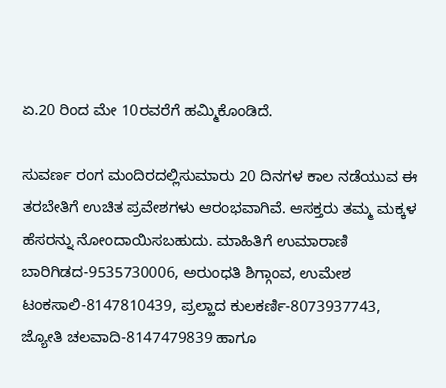ಏ.20 ರಿಂದ ಮೇ 10ರವರೆಗೆ ಹಮ್ಮಿಕೊಂಡಿದೆ.

ಸುವರ್ಣ ರಂಗ ಮಂದಿರದಲ್ಲಿಸುಮಾರು 20 ದಿನಗಳ ಕಾಲ ನಡೆಯುವ ಈ ತರಬೇತಿಗೆ ಉಚಿತ ಪ್ರವೇಶಗಳು ಆರಂಭವಾಗಿವೆ. ಆಸಕ್ತರು ತಮ್ಮ ಮಕ್ಕಳ ಹೆಸರನ್ನು ನೋಂದಾಯಿಸಬಹುದು. ಮಾಹಿತಿಗೆ ಉಮಾರಾಣಿ ಬಾರಿಗಿಡದ-9535730006, ಅರುಂಧತಿ ಶಿಗ್ಗಾಂವ, ಉಮೇಶ ಟಂಕಸಾಲಿ-8147810439, ಪ್ರಲ್ಹಾದ ಕುಲಕರ್ಣಿ-8073937743, ಜ್ಯೋತಿ ಚಲವಾದಿ-8147479839 ಹಾಗೂ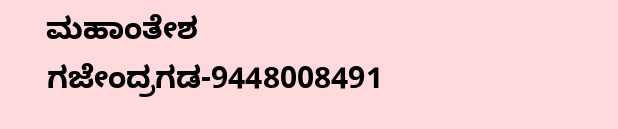ಮಹಾಂತೇಶ ಗಜೇಂದ್ರಗಡ-9448008491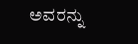ಅವರನ್ನು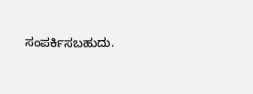ಸಂಪರ್ಕಿಸಬಹುದು.